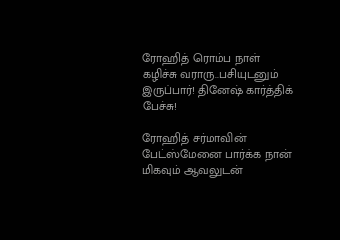ரோஹித் ரொம்ப நாள் கழிச்சு வராரு..பசியுடனும் இருப்பார்! தினேஷ் கார்த்திக் பேச்சு!

ரோஹித் சர்மாவின் பேட்ஸ்மேனை பார்க்க நான் மிகவும் ஆவலுடன்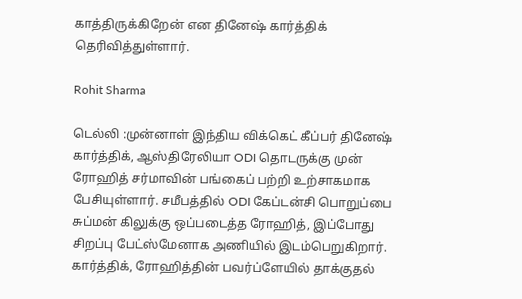காத்திருக்கிறேன் என தினேஷ் கார்த்திக் தெரிவித்துள்ளார்.

Rohit Sharma

டெல்லி :முன்னாள் இந்திய விக்கெட் கீப்பர் தினேஷ் கார்த்திக், ஆஸ்திரேலியா ODI தொடருக்கு முன் ரோஹித் சர்மாவின் பங்கைப் பற்றி உற்சாகமாக பேசியுள்ளார். சமீபத்தில் ODI கேப்டன்சி பொறுப்பை சுப்மன் கிலுக்கு ஒப்படைத்த ரோஹித், இப்போது சிறப்பு பேட்ஸ்மேனாக அணியில் இடம்பெறுகிறார். கார்த்திக், ரோஹித்தின் பவர்ப்ளேயில் தாக்குதல்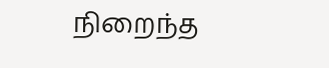நிறைந்த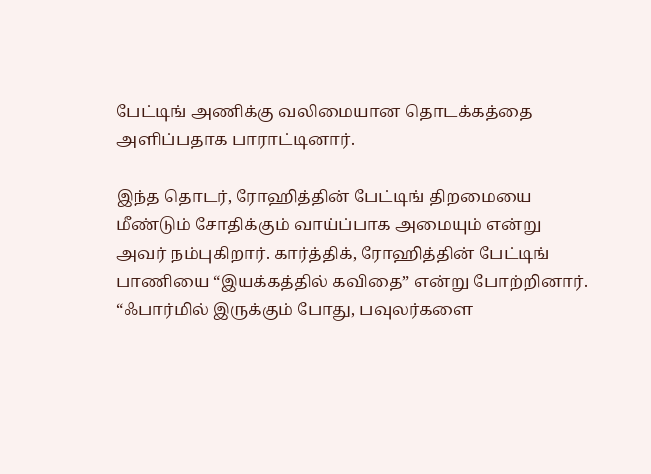பேட்டிங் அணிக்கு வலிமையான தொடக்கத்தை அளிப்பதாக பாராட்டினார்.

இந்த தொடர், ரோஹித்தின் பேட்டிங் திறமையை மீண்டும் சோதிக்கும் வாய்ப்பாக அமையும் என்று அவர் நம்புகிறார். கார்த்திக், ரோஹித்தின் பேட்டிங் பாணியை “இயக்கத்தில் கவிதை” என்று போற்றினார். “ஃபார்மில் இருக்கும் போது, பவுலர்களை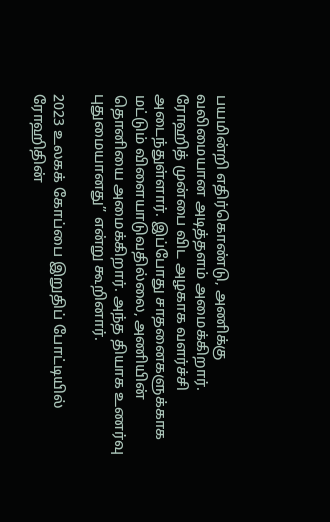பயமின்றி எதிர்கொண்டு, அணிக்கு வலிமையான அடித்தளம் அமைக்கிறார். ரோஹித் முன்பை விட அழகாக வளர்ச்சி அடைந்துள்ளார். இப்போது சாதனைகளுக்காக மட்டும் விளையாடுவதில்லை, அணியின் தொனியை அமைக்கிறார். அந்த தியாக உணர்வு புதுமையானது” என்று கூறினார்.

2023 உலகக் கோப்பை இறுதிப் போட்டியில் ரோஹிதின்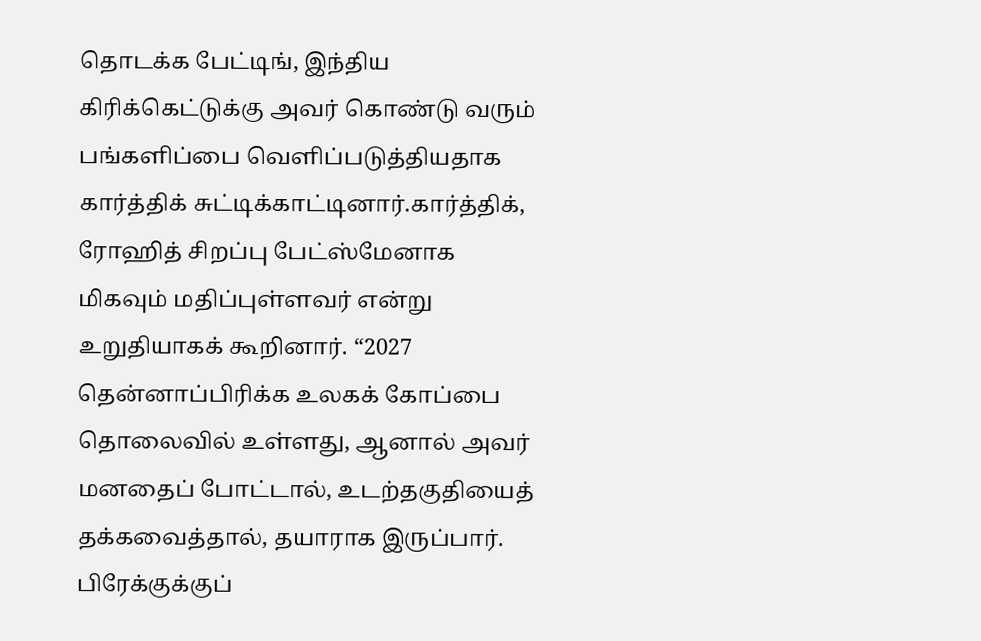தொடக்க பேட்டிங், இந்திய கிரிக்கெட்டுக்கு அவர் கொண்டு வரும் பங்களிப்பை வெளிப்படுத்தியதாக கார்த்திக் சுட்டிக்காட்டினார்.கார்த்திக், ரோஹித் சிறப்பு பேட்ஸ்மேனாக மிகவும் மதிப்புள்ளவர் என்று உறுதியாகக் கூறினார். “2027 தென்னாப்பிரிக்க உலகக் கோப்பை தொலைவில் உள்ளது, ஆனால் அவர் மனதைப் போட்டால், உடற்தகுதியைத் தக்கவைத்தால், தயாராக இருப்பார். பிரேக்குக்குப்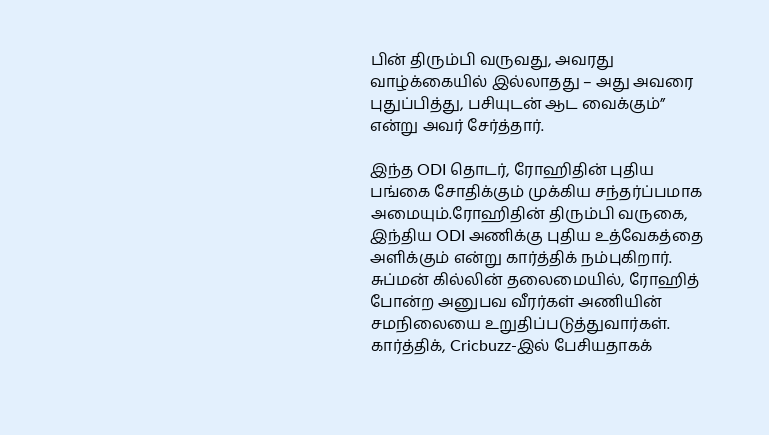பின் திரும்பி வருவது, அவரது வாழ்க்கையில் இல்லாதது – அது அவரை புதுப்பித்து, பசியுடன் ஆட வைக்கும்” என்று அவர் சேர்த்தார்.

இந்த ODI தொடர், ரோஹிதின் புதிய பங்கை சோதிக்கும் முக்கிய சந்தர்ப்பமாக அமையும்.ரோஹிதின் திரும்பி வருகை, இந்திய ODI அணிக்கு புதிய உத்வேகத்தை அளிக்கும் என்று கார்த்திக் நம்புகிறார். சுப்மன் கில்லின் தலைமையில், ரோஹித் போன்ற அனுபவ வீரர்கள் அணியின் சமநிலையை உறுதிப்படுத்துவார்கள். கார்த்திக், Cricbuzz-இல் பேசியதாகக்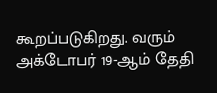கூறப்படுகிறது. வரும் அக்டோபர் 19-ஆம் தேதி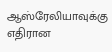ஆஸ்ரேலியாவுக்கு எதிரான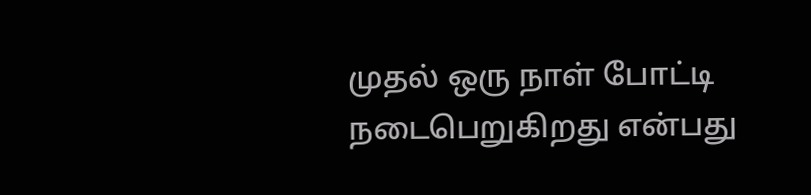முதல் ஒரு நாள் போட்டி நடைபெறுகிறது என்பது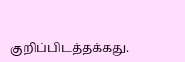குறிப்பிடத்தக்கது.